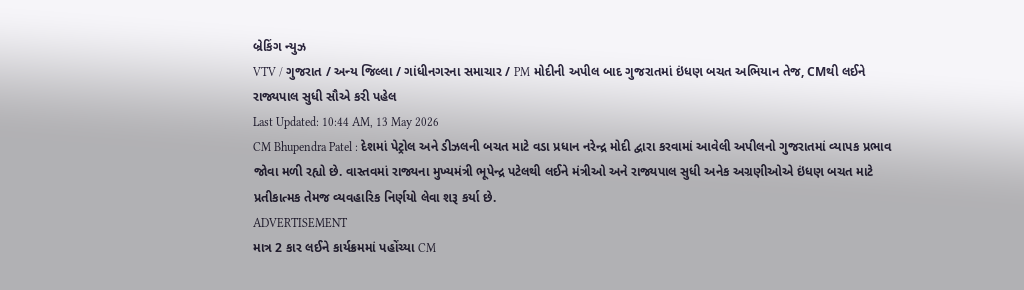બ્રેકિંગ ન્યુઝ
VTV / ગુજરાત / અન્ય જિલ્લા / ગાંધીનગરના સમાચાર / PM મોદીની અપીલ બાદ ગુજરાતમાં ઇંધણ બચત અભિયાન તેજ, CMથી લઈને રાજ્યપાલ સુધી સૌએ કરી પહેલ
Last Updated: 10:44 AM, 13 May 2026
CM Bhupendra Patel : દેશમાં પેટ્રોલ અને ડીઝલની બચત માટે વડા પ્રધાન નરેન્દ્ર મોદી દ્વારા કરવામાં આવેલી અપીલનો ગુજરાતમાં વ્યાપક પ્રભાવ જોવા મળી રહ્યો છે. વાસ્તવમાં રાજ્યના મુખ્યમંત્રી ભૂપેન્દ્ર પટેલથી લઈને મંત્રીઓ અને રાજ્યપાલ સુધી અનેક અગ્રણીઓએ ઇંધણ બચત માટે પ્રતીકાત્મક તેમજ વ્યવહારિક નિર્ણયો લેવા શરૂ કર્યા છે.
ADVERTISEMENT
માત્ર 2 કાર લઈને કાર્યક્રમમાં પહોંચ્યા CM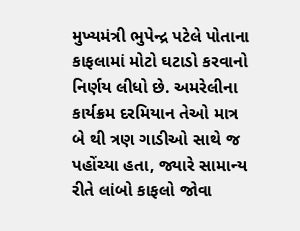મુખ્યમંત્રી ભુપેન્દ્ર પટેલે પોતાના કાફલામાં મોટો ઘટાડો કરવાનો નિર્ણય લીધો છે. અમરેલીના કાર્યક્રમ દરમિયાન તેઓ માત્ર બે થી ત્રણ ગાડીઓ સાથે જ પહોંચ્યા હતા, જ્યારે સામાન્ય રીતે લાંબો કાફલો જોવા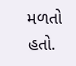મળતો હતો.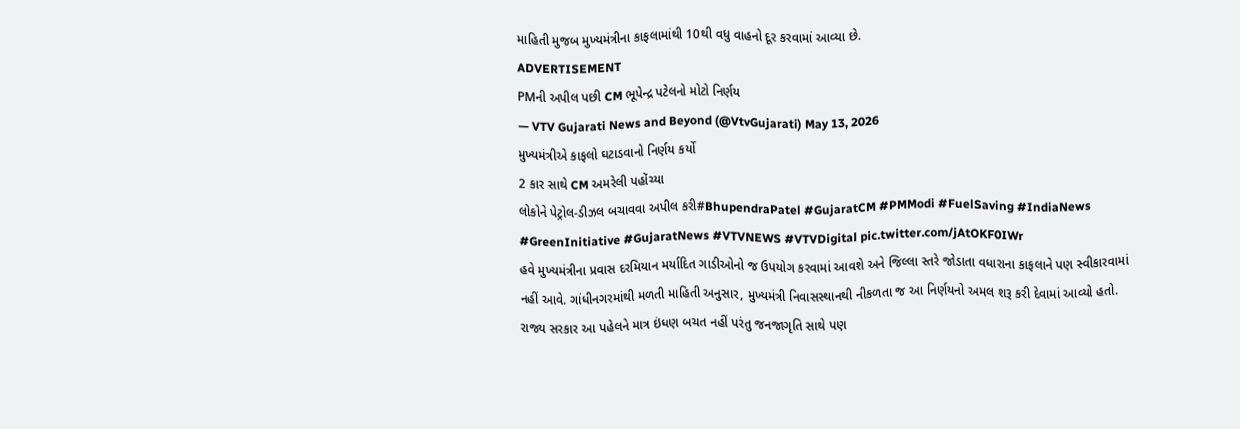માહિતી મુજબ મુખ્યમંત્રીના કાફલામાંથી 10થી વધુ વાહનો દૂર કરવામાં આવ્યા છે.
ADVERTISEMENT
PMની અપીલ પછી CM ભૂપેન્દ્ર પટેલનો મોટો નિર્ણય
— VTV Gujarati News and Beyond (@VtvGujarati) May 13, 2026
મુખ્યમંત્રીએ કાફલો ઘટાડવાનો નિર્ણય કર્યો
2 કાર સાથે CM અમરેલી પહોંચ્યા
લોકોને પેટ્રોલ-ડીઝલ બચાવવા અપીલ કરી#BhupendraPatel #GujaratCM #PMModi #FuelSaving #IndiaNews #GreenInitiative #GujaratNews #VTVNEWS #VTVDigital pic.twitter.com/jAtOKF0IWr
હવે મુખ્યમંત્રીના પ્રવાસ દરમિયાન મર્યાદિત ગાડીઓનો જ ઉપયોગ કરવામાં આવશે અને જિલ્લા સ્તરે જોડાતા વધારાના કાફલાને પણ સ્વીકારવામાં નહીં આવે. ગાંધીનગરમાંથી મળતી માહિતી અનુસાર, મુખ્યમંત્રી નિવાસસ્થાનથી નીકળતા જ આ નિર્ણયનો અમલ શરૂ કરી દેવામાં આવ્યો હતો. રાજ્ય સરકાર આ પહેલને માત્ર ઇંધણ બચત નહીં પરંતુ જનજાગૃતિ સાથે પણ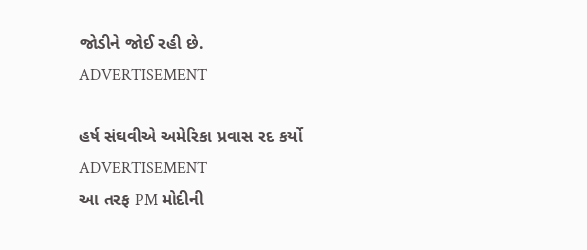જોડીને જોઈ રહી છે.
ADVERTISEMENT

હર્ષ સંઘવીએ અમેરિકા પ્રવાસ રદ કર્યો
ADVERTISEMENT
આ તરફ PM મોદીની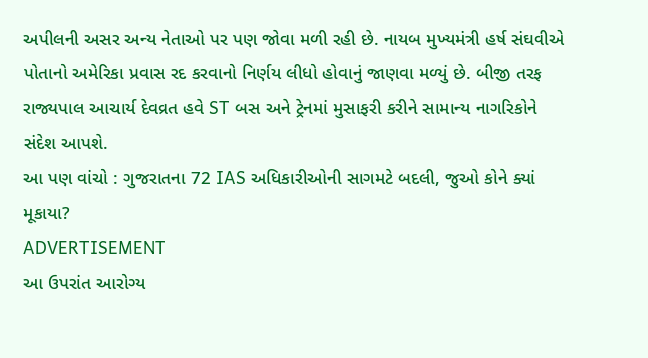અપીલની અસર અન્ય નેતાઓ પર પણ જોવા મળી રહી છે. નાયબ મુખ્યમંત્રી હર્ષ સંઘવીએ પોતાનો અમેરિકા પ્રવાસ રદ કરવાનો નિર્ણય લીધો હોવાનું જાણવા મળ્યું છે. બીજી તરફ રાજ્યપાલ આચાર્ય દેવવ્રત હવે ST બસ અને ટ્રેનમાં મુસાફરી કરીને સામાન્ય નાગરિકોને સંદેશ આપશે.
આ પણ વાંચો : ગુજરાતના 72 IAS અધિકારીઓની સાગમટે બદલી, જુઓ કોને ક્યાં મૂકાયા?
ADVERTISEMENT
આ ઉપરાંત આરોગ્ય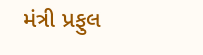મંત્રી પ્રફુલ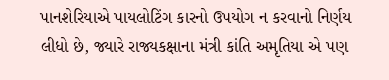પાનશેરિયાએ પાયલોટિંગ કારનો ઉપયોગ ન કરવાનો નિર્ણય લીધો છે, જ્યારે રાજ્યકક્ષાના મંત્રી કાંતિ અમૃતિયા એ પણ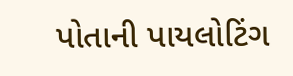પોતાની પાયલોટિંગ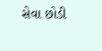સેવા છોડી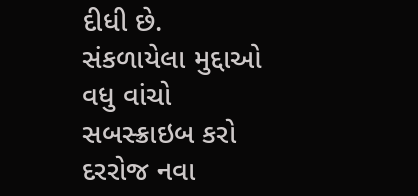દીધી છે.
સંકળાયેલા મુદ્દાઓ
વધુ વાંચો
સબસ્ક્રાઇબ કરો
દરરોજ નવા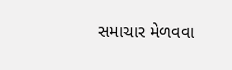સમાચાર મેળવવા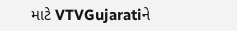માટે VTVGujaratiને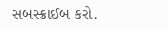સબસ્ક્રાઈબ કરો.